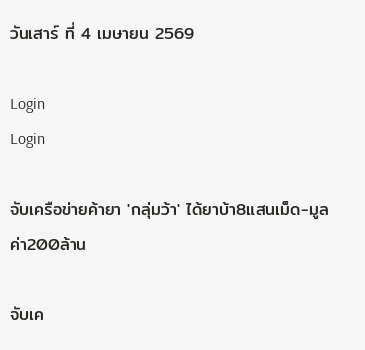วันเสาร์ ที่ 4 เมษายน 2569

Login
Login

จับเครือข่ายค้ายา 'กลุ่มว้า' ได้ยาบ้า8แสนเม็ด-มูลค่า200ล้าน

จับเค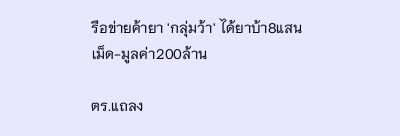รือข่ายค้ายา 'กลุ่มว้า' ได้ยาบ้า8แสนเม็ด-มูลค่า200ล้าน

ตร.แถลง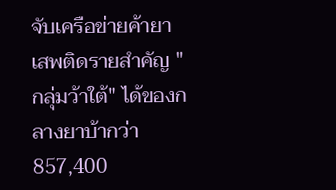จับเครือข่ายค้ายาเสพติดรายสำคัญ "กลุ่มว้าใต้" ได้ของกลางยาบ้ากว่า857,400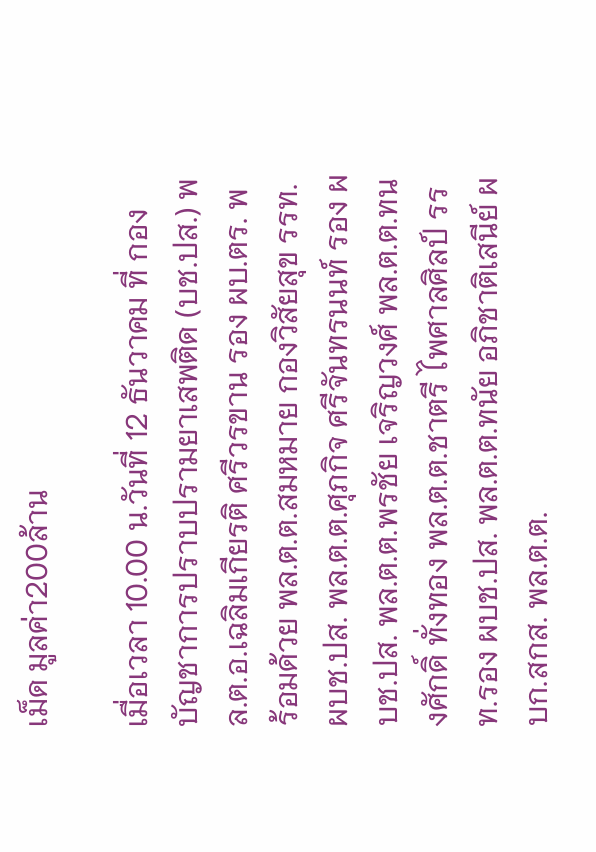เม็ด มูลค่า200ล้าน

เมื่อเวลา 10.00 น.วันที่ 12 ธันวาคม ที่ กองบัญชาการปราบปรามยาเสพติด (บช.ปส.) พล.ต.อ.เฉลิมเกียรติ ศรีวรขาน รอง ผบ.ตร. พร้อมด้วย พล.ต.ต.สมหมาย กองวิสัยสุข รรท.ผบช.ปส. พล.ต.ต.ศุภกิจ ศรีจันทรนนท์ รอง ผบช.ปส. พล.ต.ต.พรชัย เจริญวงศ์ พล.ต.ต.ทนงศักดิ์ ทั่งทอง พล.ต.ต.ชาตรี ไพศาลศิลป์ รรท.รอง ผบช.ปส. พล.ต.ต.ทนัย อภิชาติเสนีย์ ผบก.สกส. พล.ต.ต.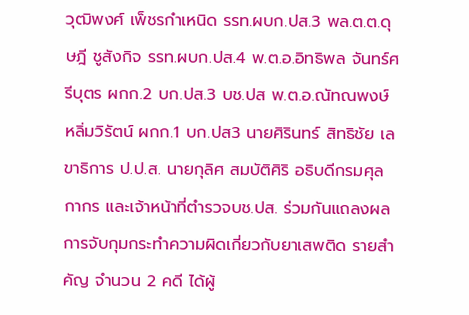วุฒิพงศ์ เพ็ชรกำเหนิด รรท.ผบก.ปส.3 พล.ต.ต.ดุษฎี ชูสังกิจ รรท.ผบก.ปส.4 พ.ต.อ.อิทธิพล จันทร์ศรีบุตร ผกก.2 บก.ปส.3 บช.ปส พ.ต.อ.ณัทณพงษ์ หลิ่มวิรัตน์ ผกก.1 บก.ปส3 นายศิรินทร์ สิทธิชัย เลขาธิการ ป.ป.ส. นายกุลิศ สมบัติศิริ อธิบดีกรมศุลกากร และเจ้าหน้าที่ตำรวจบช.ปส. ร่วมกันแถลงผลการจับกุมกระทำความผิดเกี่ยวกับยาเสพติด รายสำคัญ จำนวน 2 คดี ได้ผู้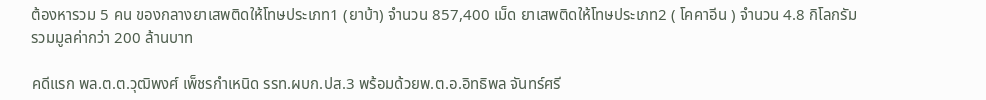ต้องหารวม 5 คน ของกลางยาเสพติดให้โทษประเภท1 (ยาบ้า) จำนวน 857,400 เม็ด ยาเสพติดให้โทษประเภท2 ( โคคาอีน ) จำนวน 4.8 กิโลกรัม รวมมูลค่ากว่า 200 ล้านบาท

คดีแรก พล.ต.ต.วุฒิพงศ์ เพ็ชรกำเหนิด รรท.ผบก.ปส.3 พร้อมด้วยพ.ต.อ.อิทธิพล จันทร์ศรี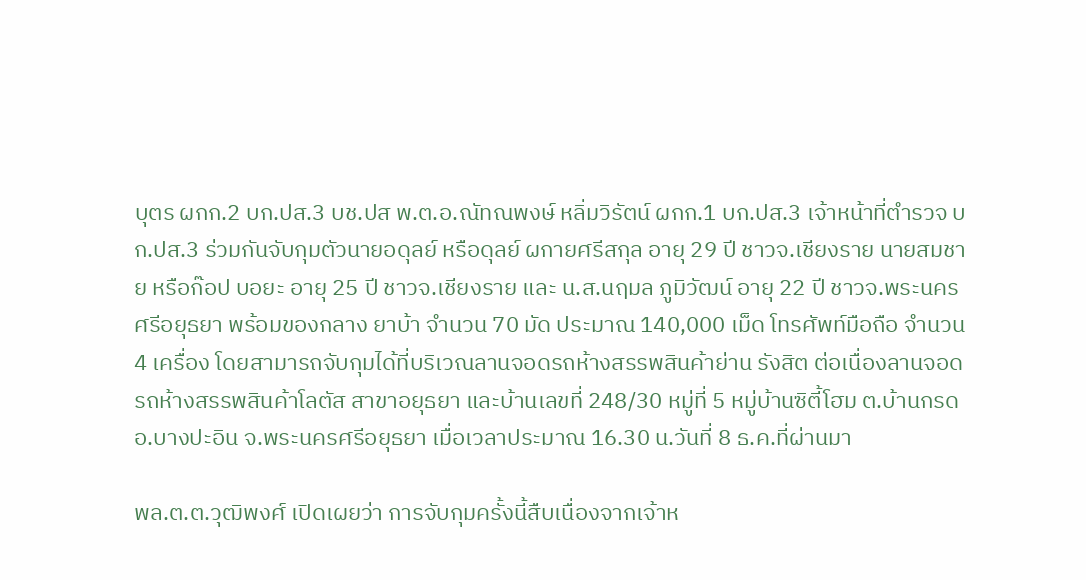บุตร ผกก.2 บก.ปส.3 บช.ปส พ.ต.อ.ณัทณพงษ์ หลิ่มวิรัตน์ ผกก.1 บก.ปส.3 เจ้าหน้าที่ตำรวจ บก.ปส.3 ร่วมกันจับกุมตัวนายอดุลย์ หรือดุลย์ ผกายศรีสกุล อายุ 29 ปี ชาวจ.เชียงราย นายสมชาย หรือก๊อป บอยะ อายุ 25 ปี ชาวจ.เชียงราย และ น.ส.นฤมล ภูมิวัฒน์ อายุ 22 ปี ชาวจ.พระนครศรีอยุธยา พร้อมของกลาง ยาบ้า จำนวน 70 มัด ประมาณ 140,000 เม็ด โทรศัพท์มือถือ จำนวน 4 เครื่อง โดยสามารถจับกุมได้ที่บริเวณลานจอดรถห้างสรรพสินค้าย่าน รังสิต ต่อเนื่องลานจอดรถห้างสรรพสินค้าโลตัส สาขาอยุธยา และบ้านเลขที่ 248/30 หมู่ที่ 5 หมู่บ้านซิตี้โฮม ต.บ้านกรด อ.บางปะอิน จ.พระนครศรีอยุธยา เมื่อเวลาประมาณ 16.30 น.วันที่ 8 ธ.ค.ที่ผ่านมา

พล.ต.ต.วุฒิพงศ์ เปิดเผยว่า การจับกุมครั้งนี้สืบเนื่องจากเจ้าห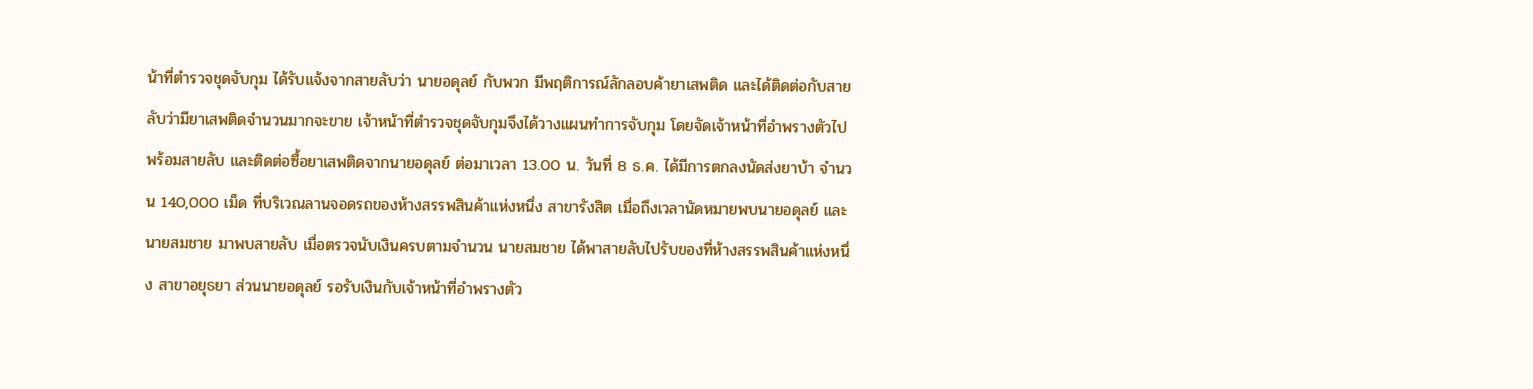น้าที่ตำรวจชุดจับกุม ได้รับแจ้งจากสายลับว่า นายอดุลย์ กับพวก มีพฤติการณ์ลักลอบค้ายาเสพติด และได้ติดต่อกับสายลับว่ามียาเสพติดจำนวนมากจะขาย เจ้าหน้าที่ตำรวจชุดจับกุมจึงได้วางแผนทำการจับกุม โดยจัดเจ้าหน้าที่อำพรางตัวไปพร้อมสายลับ และติดต่อซื้อยาเสพติดจากนายอดุลย์ ต่อมาเวลา 13.00 น. วันที่ 8 ธ.ค. ได้มีการตกลงนัดส่งยาบ้า จำนวน 140,000 เม็ด ที่บริเวณลานจอดรถของห้างสรรพสินค้าแห่งหนึ่ง สาขารังสิต เมื่อถึงเวลานัดหมายพบนายอดุลย์ และ นายสมชาย มาพบสายลับ เมื่อตรวจนับเงินครบตามจำนวน นายสมชาย ได้พาสายลับไปรับของที่ห้างสรรพสินค้าแห่งหนึ่ง สาขาอยุธยา ส่วนนายอดุลย์ รอรับเงินกับเจ้าหน้าที่อำพรางตัว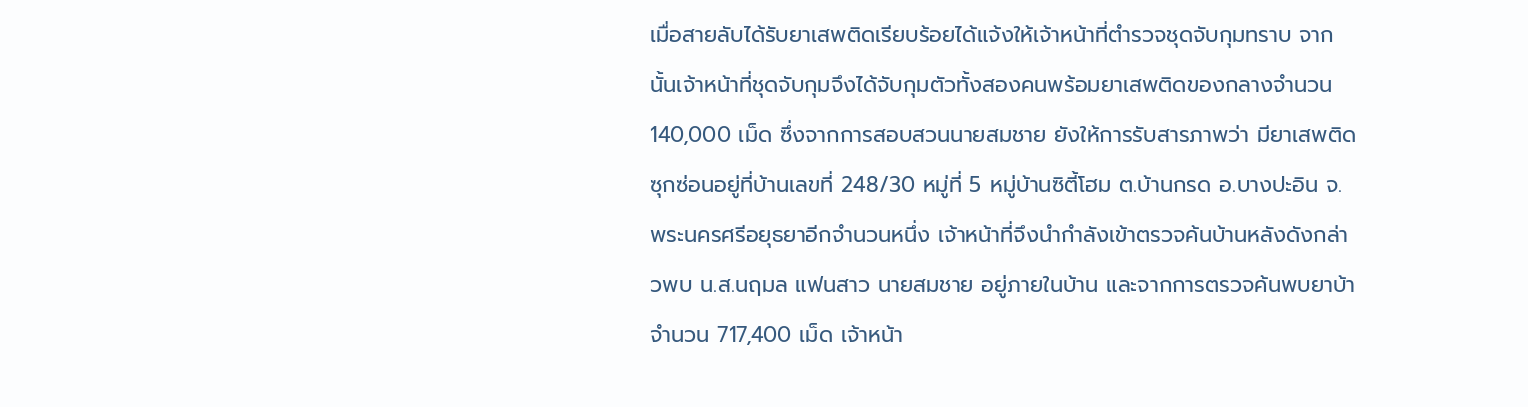เมื่อสายลับได้รับยาเสพติดเรียบร้อยได้แจ้งให้เจ้าหน้าที่ตำรวจชุดจับกุมทราบ จากนั้นเจ้าหน้าที่ชุดจับกุมจึงได้จับกุมตัวทั้งสองคนพร้อมยาเสพติดของกลางจำนวน 140,000 เม็ด ซึ่งจากการสอบสวนนายสมชาย ยังให้การรับสารภาพว่า มียาเสพติดซุกซ่อนอยู่ที่บ้านเลขที่ 248/30 หมู่ที่ 5 หมู่บ้านซิตี้โฮม ต.บ้านกรด อ.บางปะอิน จ.พระนครศรีอยุธยาอีกจำนวนหนึ่ง เจ้าหน้าที่จึงนำกำลังเข้าตรวจค้นบ้านหลังดังกล่าวพบ น.ส.นฤมล แฟนสาว นายสมชาย อยู่ภายในบ้าน และจากการตรวจค้นพบยาบ้าจำนวน 717,400 เม็ด เจ้าหน้า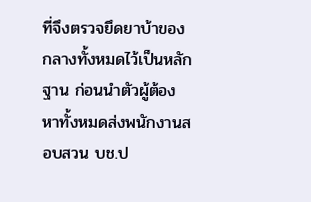ที่จึงตรวจยึดยาบ้าของกลางทั้งหมดไว้เป็นหลักฐาน ก่อนนำตัวผู้ต้องหาทั้งหมดส่งพนักงานสอบสวน บช.ป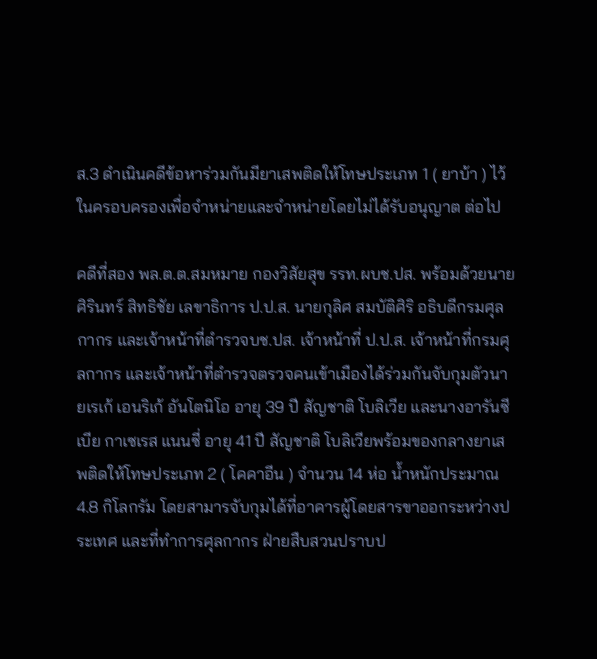ส.3 ดำเนินคดีข้อหาร่วมกันมียาเสพติดให้โทษประเภท 1 ( ยาบ้า ) ไว้ในครอบครองเพื่อจำหน่ายและจำหน่ายโดยไม่ได้รับอนุญาต ต่อไป

คดีที่สอง พล.ต.ต.สมหมาย กองวิสัยสุข รรท.ผบช.ปส. พร้อมด้วยนายศิรินทร์ สิทธิชัย เลขาธิการ ป.ป.ส. นายกุลิศ สมบัติศิริ อธิบดีกรมศุลกากร และเจ้าหน้าที่ตำรวจบช.ปส. เจ้าหน้าที่ ป.ป.ส. เจ้าหน้าที่กรมศุลกากร และเจ้าหน้าที่ตำรวจตรวจคนเข้าเมืองได้ร่วมกันจับกุมตัวนายเรเก้ เอนริเก้ อันโตนิโอ อายุ 39 ปี สัญชาติ โบลิเวีย และนางอารันซีเบีย กาเซเรส แนนซี่ อายุ 41 ปี สัญชาติ โบลิเวียพร้อมของกลางยาเสพติดให้โทษประเภท 2 ( โคคาอีน ) จำนวน 14 ห่อ น้ำหนักประมาณ 4.8 กิโลกรัม โดยสามารจับกุมได้ที่อาคารผู้โดยสารขาออกระหว่างประเทศ และที่ทำการศุลกากร ฝ่ายสืบสวนปราบป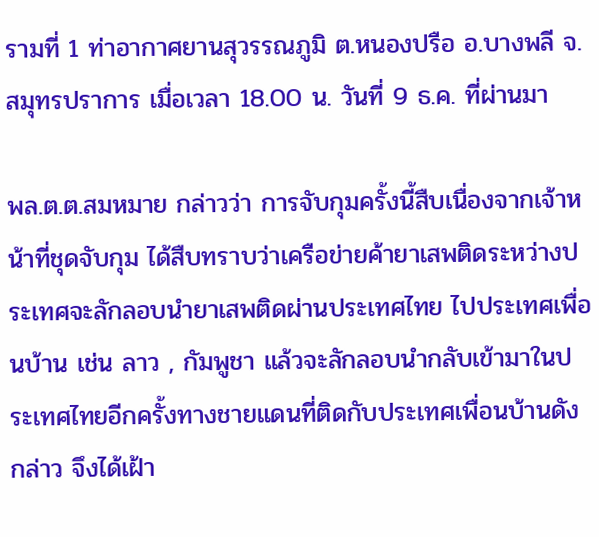รามที่ 1 ท่าอากาศยานสุวรรณภูมิ ต.หนองปรือ อ.บางพลี จ.สมุทรปราการ เมื่อเวลา 18.00 น. วันที่ 9 ธ.ค. ที่ผ่านมา

พล.ต.ต.สมหมาย กล่าวว่า การจับกุมครั้งนี้สืบเนื่องจากเจ้าหน้าที่ชุดจับกุม ได้สืบทราบว่าเครือข่ายค้ายาเสพติดระหว่างประเทศจะลักลอบนำยาเสพติดผ่านประเทศไทย ไปประเทศเพื่อนบ้าน เช่น ลาว , กัมพูชา แล้วจะลักลอบนำกลับเข้ามาในประเทศไทยอีกครั้งทางชายแดนที่ติดกับประเทศเพื่อนบ้านดังกล่าว จึงได้เฝ้า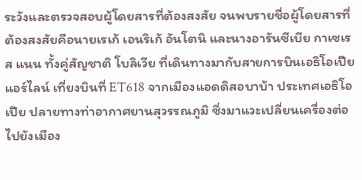ระวังและตรวจสอบผู้โดยสารที่ต้องสงสัย จนพบรายชื่อผู้โดยสารที่ต้องสงสัยคือนายเรเก้ เอนริเก้ อันโตนิ และนางอารันซีเบีย กาเซเรส แนน ทั้งคู่สัญชาติ โบลิเวีย ที่เดินทางมากับสายการบินเอธิโอเปีย แอร์ไลน์ เที่ยงบินที่ ET618 จากเมืองแอดดิสอบาบ้า ประเทศเอธิโอเปีย ปลายทางท่าอากาศยานสุวรรณภูมิ ซึ่งมาแวะเปลี่ยนเครื่องต่อไปยังเมือง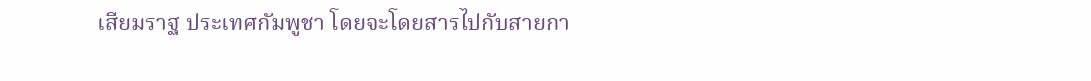เสียมราฐ ประเทศกัมพูชา โดยจะโดยสารไปกับสายกา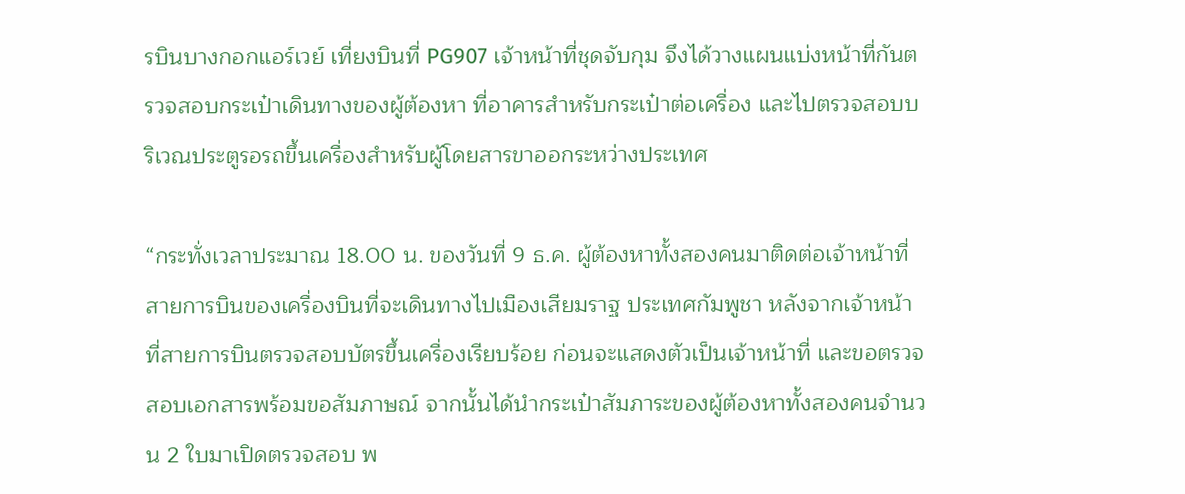รบินบางกอกแอร์เวย์ เที่ยงบินที่ PG907 เจ้าหน้าที่ชุดจับกุม จึงได้วางแผนแบ่งหน้าที่กันตรวจสอบกระเป๋าเดินทางของผู้ต้องหา ที่อาคารสำหรับกระเป๋าต่อเครื่อง และไปตรวจสอบบริเวณประตูรอรถขึ้นเครื่องสำหรับผู้โดยสารขาออกระหว่างประเทศ

“กระทั่งเวลาประมาณ 18.00 น. ของวันที่ 9 ธ.ค. ผู้ต้องหาทั้งสองคนมาติดต่อเจ้าหน้าที่สายการบินของเครื่องบินที่จะเดินทางไปเมืองเสียมราฐ ประเทศกัมพูชา หลังจากเจ้าหน้าที่สายการบินตรวจสอบบัตรขึ้นเครื่องเรียบร้อย ก่อนจะแสดงตัวเป็นเจ้าหน้าที่ และขอตรวจสอบเอกสารพร้อมขอสัมภาษณ์ จากนั้นได้นำกระเป๋าสัมภาระของผู้ต้องหาทั้งสองคนจำนวน 2 ใบมาเปิดตรวจสอบ พ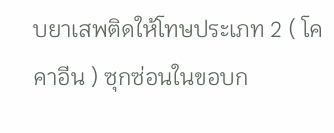บยาเสพติดให้โทษประเภท 2 ( โคคาอีน ) ซุกซ่อนในขอบก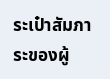ระเป๋าสัมภาระของผู้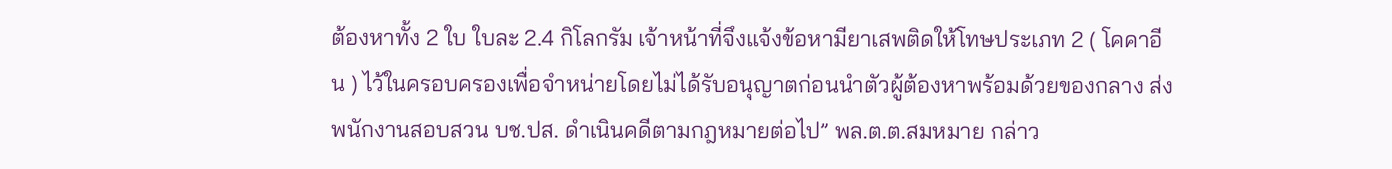ต้องหาทั้ง 2 ใบ ใบละ 2.4 กิโลกรัม เจ้าหน้าที่จึงแจ้งข้อหามียาเสพติดให้โทษประเภท 2 ( โคคาอีน ) ไว้ในครอบครองเพื่อจำหน่ายโดยไม่ได้รับอนุญาตก่อนนำตัวผู้ต้องหาพร้อมด้วยของกลาง ส่งพนักงานสอบสวน บช.ปส. ดำเนินคดีตามกฎหมายต่อไป” พล.ต.ต.สมหมาย กล่าว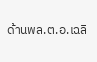ด้านพล.ต.อ.เฉลิ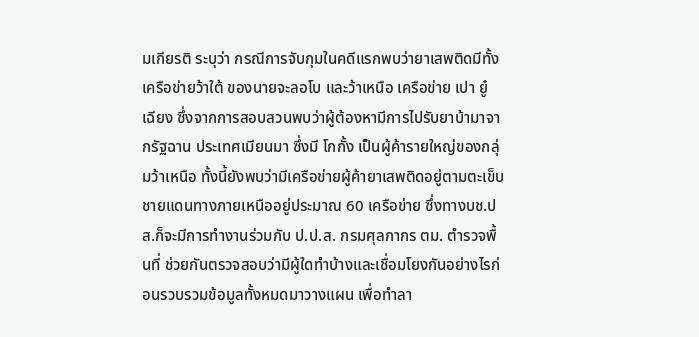มเกียรติ ระบุว่า กรณีการจับกุมในคดีแรกพบว่ายาเสพติดมีทั้งเครือข่ายว้าใต้ ของนายจะลอโบ และว้าเหนือ เครือข่าย เปา ยู๋ เฉียง ซึ่งจากการสอบสวนพบว่าผู้ต้องหามีการไปรับยาบ้ามาจากรัฐฉาน ประเทศเมียนมา ซึ่งมี โกกั้ง เป็นผู้ค้ารายใหญ่ของกลุ่มว้าเหนือ ทั้งนี้ยังพบว่ามีเครือข่ายผู้ค้ายาเสพติดอยู่ตามตะเข็บชายแดนทางภายเหนืออยู่ประมาณ 60 เครือข่าย ซึ่งทางบช.ปส.ก็จะมีการทำงานร่วมกับ ป.ป.ส. กรมศุลกากร ตม. ตำรวจพื้นที่ ช่วยกันตรวจสอบว่ามีผู้ใดทำบ้างและเชื่อมโยงกันอย่างไรก่อนรวบรวมข้อมูลทั้งหมดมาวางแผน เพื่อทำลา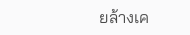ยล้างเค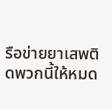รือข่ายยาเสพติดพวกนี้ให้หมด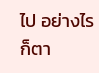ไป อย่างไรก็ตา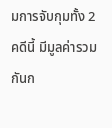มการจับกุมทั้ง 2 คดีนี้ มีมูลค่ารวมกันก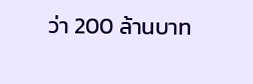ว่า 200 ล้านบาท